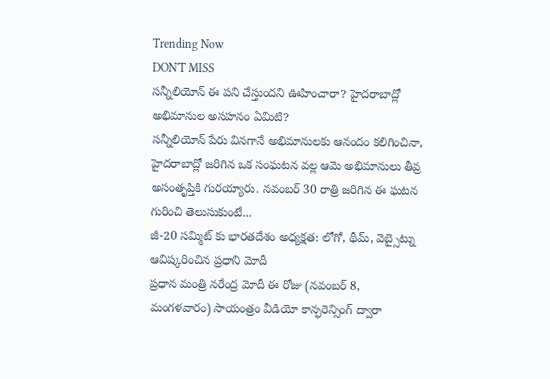Trending Now
DON'T MISS
సన్నీలియోన్ ఈ పని చేస్తుందని ఊహించారా? హైదరాబాద్లో అభిమానుల అసహనం ఏమిటి?
సన్నీలియోన్ పేరు వినగానే అభిమానులకు ఆనందం కలిగించినా, హైదరాబాద్లో జరిగిన ఒక సంఘటన వల్ల ఆమె అభిమానులు తీవ్ర అసంతృప్తికి గురయ్యారు. నవంబర్ 30 రాత్రి జరిగిన ఈ ఘటన గురించి తెలుసుకుంటే...
జీ-20 సమ్మిట్ కు భారతదేశం అధ్యక్షత: లోగో, థీమ్, వెబ్సైట్ను ఆవిష్కరించిన ప్రధాని మోదీ
ప్రధాన మంత్రి నరేంద్ర మోదీ ఈ రోజు (నవంబర్ 8, మంగళవారం) సాయంత్రం వీడియో కాన్ఫరెన్సింగ్ ద్వారా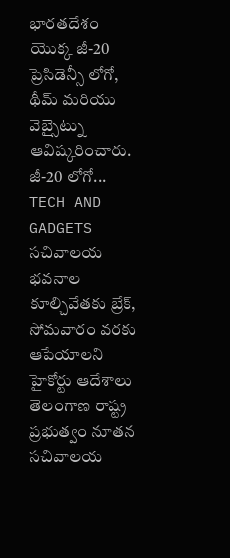భారతదేశం యొక్క జీ-20 ప్రెసిడెన్సీ లోగో, థీమ్ మరియు వెబ్సైట్ను ఆవిష్కరించారు. జీ-20 లోగో...
TECH AND GADGETS
సచివాలయ భవనాల కూల్చివేతకు బ్రేక్, సోమవారం వరకు ఆపేయాలని హైకోర్టు ఆదేశాలు
తెలంగాణ రాష్ట్ర ప్రభుత్వం నూతన సచివాలయ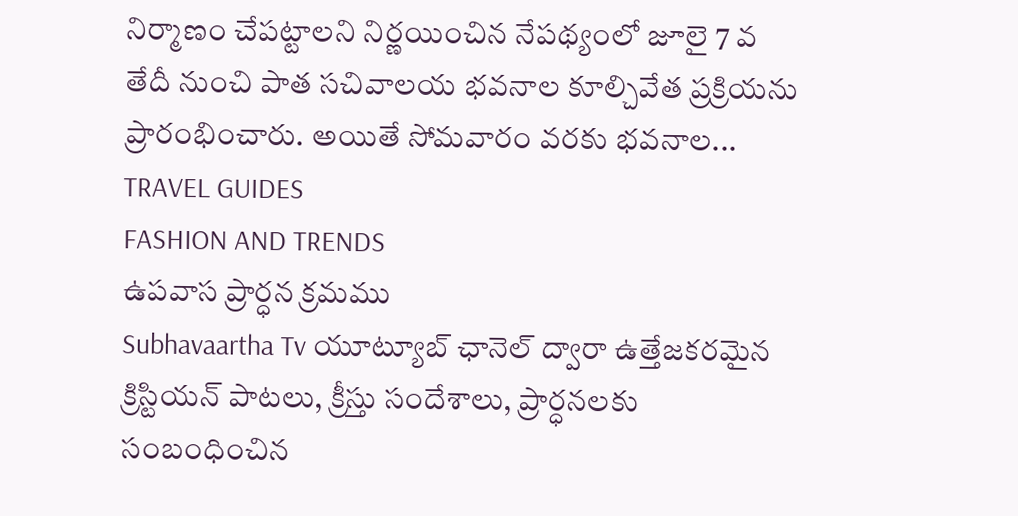నిర్మాణం చేపట్టాలని నిర్ణయించిన నేపథ్యంలో జూలై 7 వ తేదీ నుంచి పాత సచివాలయ భవనాల కూల్చివేత ప్రక్రియను ప్రారంభించారు. అయితే సోమవారం వరకు భవనాల...
TRAVEL GUIDES
FASHION AND TRENDS
ఉపవాస ప్రార్ధన క్రమము
Subhavaartha Tv యూట్యూబ్ ఛానెల్ ద్వారా ఉత్తేజకరమైన క్రిస్టియన్ పాటలు, క్రీస్తు సందేశాలు, ప్రార్ధనలకు సంబంధించిన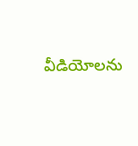వీడియోలను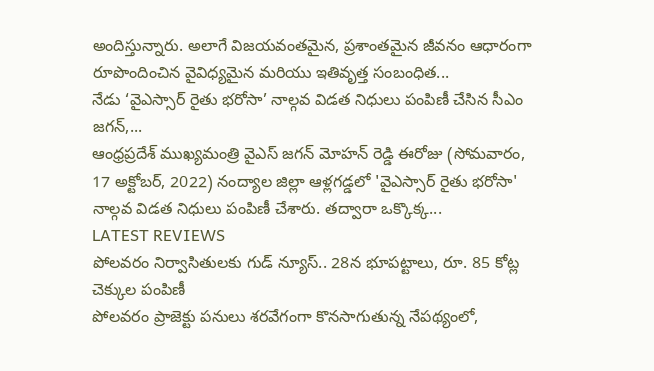అందిస్తున్నారు. అలాగే విజయవంతమైన, ప్రశాంతమైన జీవనం ఆధారంగా రూపొందించిన వైవిధ్యమైన మరియు ఇతివృత్త సంబంధిత...
నేడు ‘వైఎస్సార్ రైతు భరోసా’ నాల్గవ విడత నిధులు పంపిణీ చేసిన సీఎం జగన్,...
ఆంధ్రప్రదేశ్ ముఖ్యమంత్రి వైఎస్ జగన్ మోహన్ రెడ్డి ఈరోజు (సోమవారం, 17 అక్టోబర్, 2022) నంద్యాల జిల్లా ఆళ్లగడ్డలో 'వైఎస్సార్ రైతు భరోసా' నాల్గవ విడత నిధులు పంపిణీ చేశారు. తద్వారా ఒక్కొక్క...
LATEST REVIEWS
పోలవరం నిర్వాసితులకు గుడ్ న్యూస్.. 28న భూపట్టాలు, రూ. 85 కోట్ల చెక్కుల పంపిణీ
పోలవరం ప్రాజెక్టు పనులు శరవేగంగా కొనసాగుతున్న నేపథ్యంలో,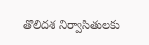తొలిదశ నిర్వాసితులకు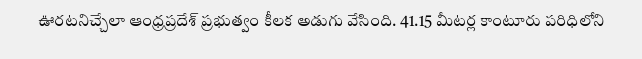ఊరటనిచ్చేలా ఆంధ్రప్రదేశ్ ప్రభుత్వం కీలక అడుగు వేసింది. 41.15 మీటర్ల కాంటూరు పరిధిలోని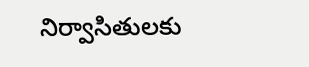నిర్వాసితులకు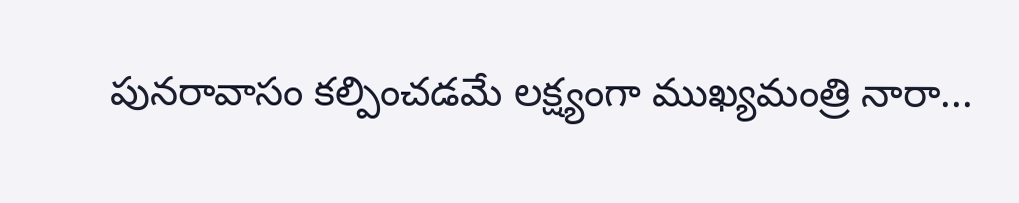పునరావాసం కల్పించడమే లక్ష్యంగా ముఖ్యమంత్రి నారా...